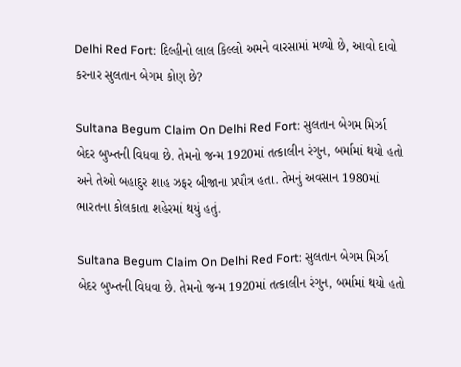Delhi Red Fort: દિલ્હીનો લાલ કિલ્લો અમને વારસામાં મળ્યો છે, આવો દાવો કરનાર સુલતાન બેગમ કોણ છે?

Sultana Begum Claim On Delhi Red Fort: સુલતાન બેગમ મિર્ઝા બેદર બુખ્તની વિધવા છે. તેમનો જન્મ 1920માં તત્કાલીન રંગુન, બર્મામાં થયો હતો અને તેઓ બહાદુર શાહ ઝફર બીજાના પ્રપૌત્ર હતા. તેમનું અવસાન 1980માં ભારતના કોલકાતા શહેરમાં થયું હતું.

Sultana Begum Claim On Delhi Red Fort: સુલતાન બેગમ મિર્ઝા બેદર બુખ્તની વિધવા છે. તેમનો જન્મ 1920માં તત્કાલીન રંગુન, બર્મામાં થયો હતો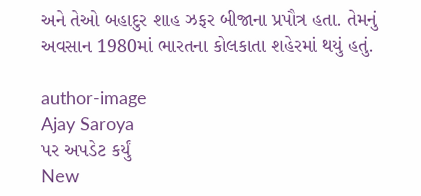અને તેઓ બહાદુર શાહ ઝફર બીજાના પ્રપૌત્ર હતા. તેમનું અવસાન 1980માં ભારતના કોલકાતા શહેરમાં થયું હતું.

author-image
Ajay Saroya
પર અપડેટ કર્યું
New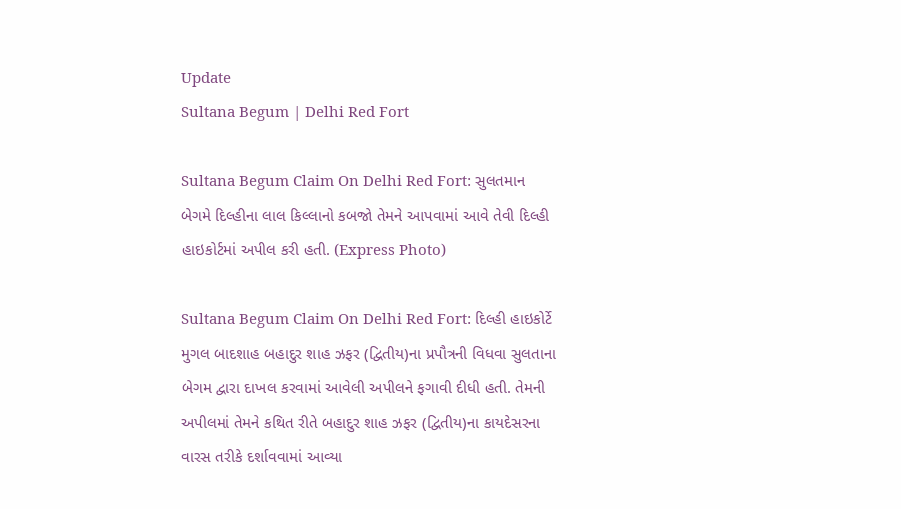Update
Sultana Begum | Delhi Red Fort

Sultana Begum Claim On Delhi Red Fort: સુલતમાન બેગમે દિલ્હીના લાલ કિલ્લાનો કબજો તેમને આપવામાં આવે તેવી દિલ્હી હાઇકોર્ટમાં અપીલ કરી હતી. (Express Photo)

Sultana Begum Claim On Delhi Red Fort: દિલ્હી હાઇકોર્ટે મુગલ બાદશાહ બહાદુર શાહ ઝફર (દ્વિતીય)ના પ્રપૌત્રની વિધવા સુલતાના બેગમ દ્વારા દાખલ કરવામાં આવેલી અપીલને ફગાવી દીધી હતી. તેમની અપીલમાં તેમને કથિત રીતે બહાદુર શાહ ઝફર (દ્વિતીય)ના કાયદેસરના વારસ તરીકે દર્શાવવામાં આવ્યા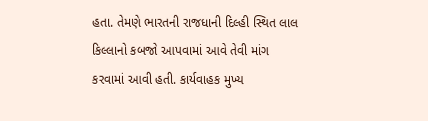હતા. તેમણે ભારતની રાજધાની દિલ્હી સ્થિત લાલ કિલ્લાનો કબજો આપવામાં આવે તેવી માંગ કરવામાં આવી હતી. કાર્યવાહક મુખ્ય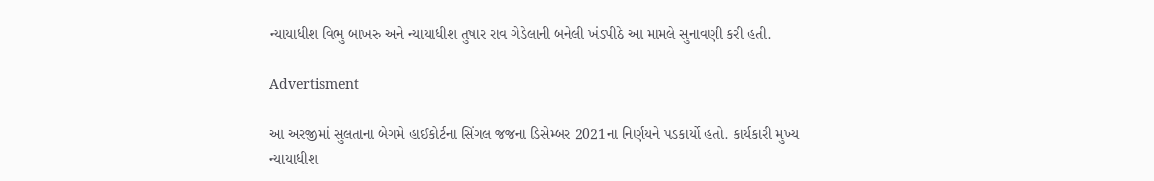ન્યાયાધીશ વિભુ બાખરુ અને ન્યાયાધીશ તુષાર રાવ ગેડેલાની બનેલી ખંડપીઠે આ મામલે સુનાવણી કરી હતી.

Advertisment

આ અરજીમાં સુલતાના બેગમે હાઈકોર્ટના સિંગલ જજના ડિસેમ્બર 2021ના નિર્ણયને પડકાર્યો હતો. કાર્યકારી મુખ્ય ન્યાયાધીશ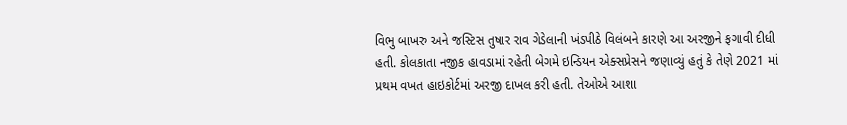વિભુ બાખરુ અને જસ્ટિસ તુષાર રાવ ગેડેલાની ખંડપીઠે વિલંબને કારણે આ અરજીને ફગાવી દીધી હતી. કોલકાતા નજીક હાવડામાં રહેતી બેગમે ઇન્ડિયન એક્સપ્રેસને જણાવ્યું હતું કે તેણે 2021 માં પ્રથમ વખત હાઇકોર્ટમાં અરજી દાખલ કરી હતી. તેઓએ આશા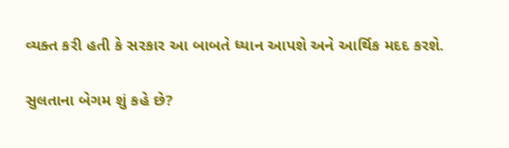વ્યક્ત કરી હતી કે સરકાર આ બાબતે ધ્યાન આપશે અને આર્થિક મદદ કરશે.

સુલતાના બેગમ શું કહે છે?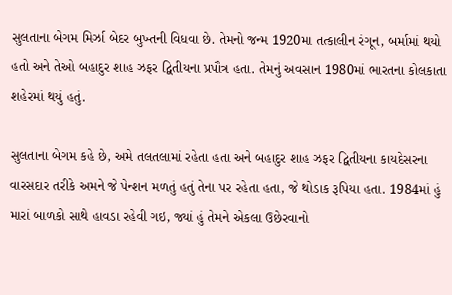સુલતાના બેગમ મિર્ઝા બેદર બુખ્તની વિધવા છે. તેમનો જન્મ 1920મા તત્કાલીન રંગૂન, બર્મામાં થયો હતો અને તેઓ બહાદુર શાહ ઝફર દ્વિતીયના પ્રપૌત્ર હતા. તેમનું અવસાન 1980માં ભારતના કોલકાતા શહેરમાં થયું હતું.

સુલતાના બેગમ કહે છે, અમે તલતલામાં રહેતા હતા અને બહાદુર શાહ ઝફર દ્વિતીયના કાયદેસરના વારસદાર તરીકે અમને જે પેન્શન મળતું હતું તેના પર રહેતા હતા, જે થોડાક રૂપિયા હતા. 1984માં હું મારાં બાળકો સાથે હાવડા રહેવી ગઇ, જ્યાં હું તેમને એકલા ઉછેરવાનો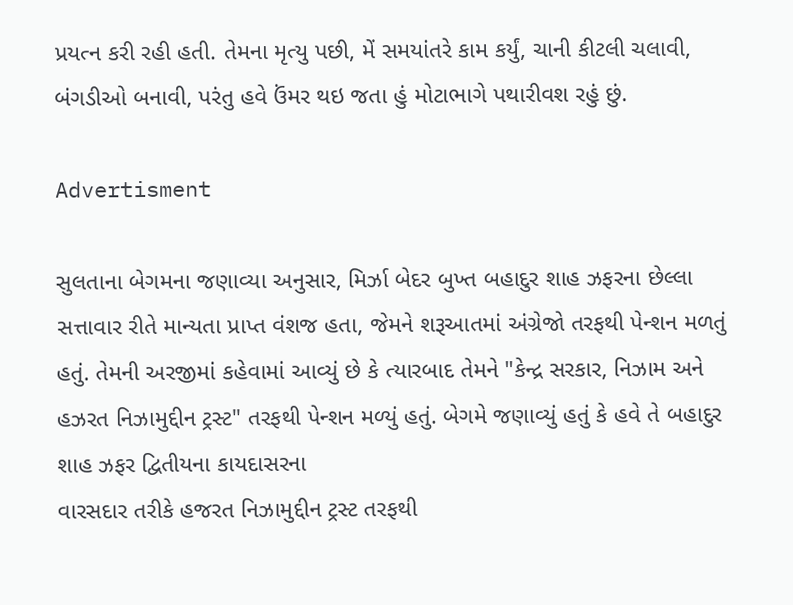પ્રયત્ન કરી રહી હતી. તેમના મૃત્યુ પછી, મેં સમયાંતરે કામ કર્યું, ચાની કીટલી ચલાવી, બંગડીઓ બનાવી, પરંતુ હવે ઉંમર થઇ જતા હું મોટાભાગે પથારીવશ રહું છું.

Advertisment

સુલતાના બેગમના જણાવ્યા અનુસાર, મિર્ઝા બેદર બુખ્ત બહાદુર શાહ ઝફરના છેલ્લા સત્તાવાર રીતે માન્યતા પ્રાપ્ત વંશજ હતા, જેમને શરૂઆતમાં અંગ્રેજો તરફથી પેન્શન મળતું હતું. તેમની અરજીમાં કહેવામાં આવ્યું છે કે ત્યારબાદ તેમને "કેન્દ્ર સરકાર, નિઝામ અને હઝરત નિઝામુદ્દીન ટ્રસ્ટ" તરફથી પેન્શન મળ્યું હતું. બેગમે જણાવ્યું હતું કે હવે તે બહાદુર શાહ ઝફર દ્વિતીયના કાયદાસરના
વારસદાર તરીકે હજરત નિઝામુદ્દીન ટ્રસ્ટ તરફથી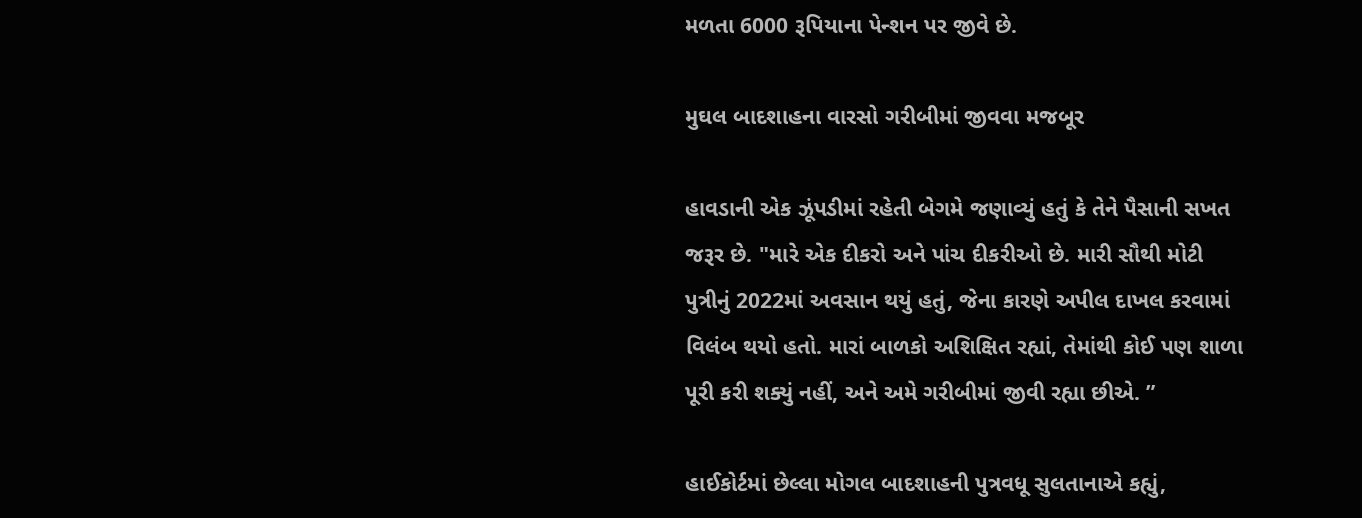મળતા 6000 રૂપિયાના પેન્શન પર જીવે છે.

મુઘલ બાદશાહના વારસો ગરીબીમાં જીવવા મજબૂર

હાવડાની એક ઝૂંપડીમાં રહેતી બેગમે જણાવ્યું હતું કે તેને પૈસાની સખત જરૂર છે. "મારે એક દીકરો અને પાંચ દીકરીઓ છે. મારી સૌથી મોટી પુત્રીનું 2022માં અવસાન થયું હતું, જેના કારણે અપીલ દાખલ કરવામાં વિલંબ થયો હતો. મારાં બાળકો અશિક્ષિત રહ્યાં, તેમાંથી કોઈ પણ શાળા પૂરી કરી શક્યું નહીં, અને અમે ગરીબીમાં જીવી રહ્યા છીએ. ”

હાઈકોર્ટમાં છેલ્લા મોગલ બાદશાહની પુત્રવધૂ સુલતાનાએ કહ્યું,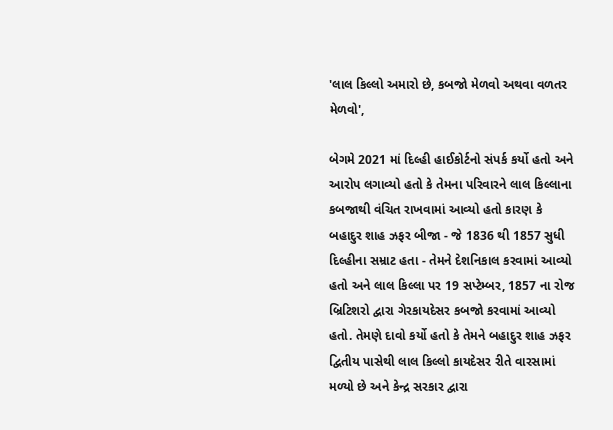'લાલ કિલ્લો અમારો છે, કબજો મેળવો અથવા વળતર મેળવો',

બેગમે 2021 માં દિલ્હી હાઈકોર્ટનો સંપર્ક કર્યો હતો અને આરોપ લગાવ્યો હતો કે તેમના પરિવારને લાલ કિલ્લાના કબજાથી વંચિત રાખવામાં આવ્યો હતો કારણ કે બહાદુર શાહ ઝફર બીજા - જે 1836 થી 1857 સુધી દિલ્હીના સમ્રાટ હતા - તેમને દેશનિકાલ કરવામાં આવ્યો હતો અને લાલ કિલ્લા પર 19 સપ્ટેમ્બર, 1857 ના રોજ બ્રિટિશરો દ્વારા ગેરકાયદેસર કબજો કરવામાં આવ્યો હતો. તેમણે દાવો કર્યો હતો કે તેમને બહાદુર શાહ ઝફર દ્વિતીય પાસેથી લાલ કિલ્લો કાયદેસર રીતે વારસામાં મળ્યો છે અને કેન્દ્ર સરકાર દ્વારા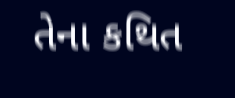તેના કથિત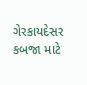ગેરકાયદેસર કબજા માટે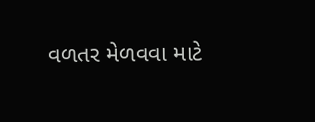વળતર મેળવવા માટે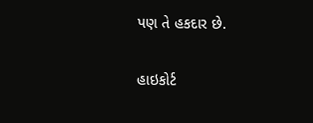પણ તે હકદાર છે.

હાઇકોર્ટ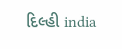દિલ્હી india